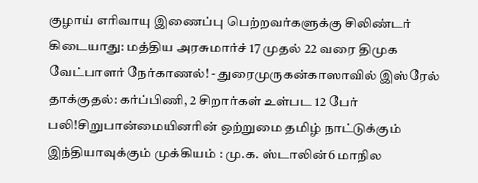குழாய் எரிவாயு இணைப்பு பெற்றவர்களுக்கு சிலிண்டர் கிடையாது: மத்திய அரசுமார்ச் 17 முதல் 22 வரை திமுக வேட்பாளர் நேர்காணல்! - துரைமுருகன்காஸாவில் இஸ்ரேல் தாக்குதல்: கர்ப்பிணி, 2 சிறார்கள் உள்பட 12 பேர் பலி!சிறுபான்மையினரின் ஒற்றுமை தமிழ் நாட்டுக்கும் இந்தியாவுக்கும் முக்கியம் : மு.க. ஸ்டாலின்6 மாநில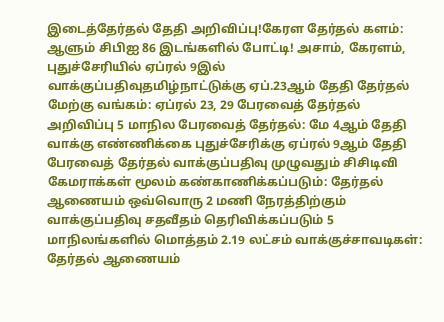இடைத்தேர்தல் தேதி அறிவிப்பு!கேரள தேர்தல் களம்: ஆளும் சிபிஐ 86 இடங்களில் போட்டி! அசாம், கேரளம், புதுச்சேரியில் ஏப்ரல் 9இல் வாக்குப்பதிவுதமிழ்நாட்டுக்கு ஏப்.23ஆம் தேதி தேர்தல் மேற்கு வங்கம்: ஏப்ரல் 23, 29 பேரவைத் தேர்தல் அறிவிப்பு 5 மாநில பேரவைத் தேர்தல்: மே 4ஆம் தேதி வாக்கு எண்ணிக்கை புதுச்சேரிக்கு ஏப்ரல் 9ஆம் தேதி பேரவைத் தேர்தல் வாக்குப்பதிவு முழுவதும் சிசிடிவி கேமராக்கள் மூலம் கண்காணிக்கப்படும்: தேர்தல் ஆணையம் ஒவ்வொரு 2 மணி நேரத்திற்கும் வாக்குப்பதிவு சதவீதம் தெரிவிக்கப்படும் 5 மாநிலங்களில் மொத்தம் 2.19 லட்சம் வாக்குச்சாவடிகள்: தேர்தல் ஆணையம்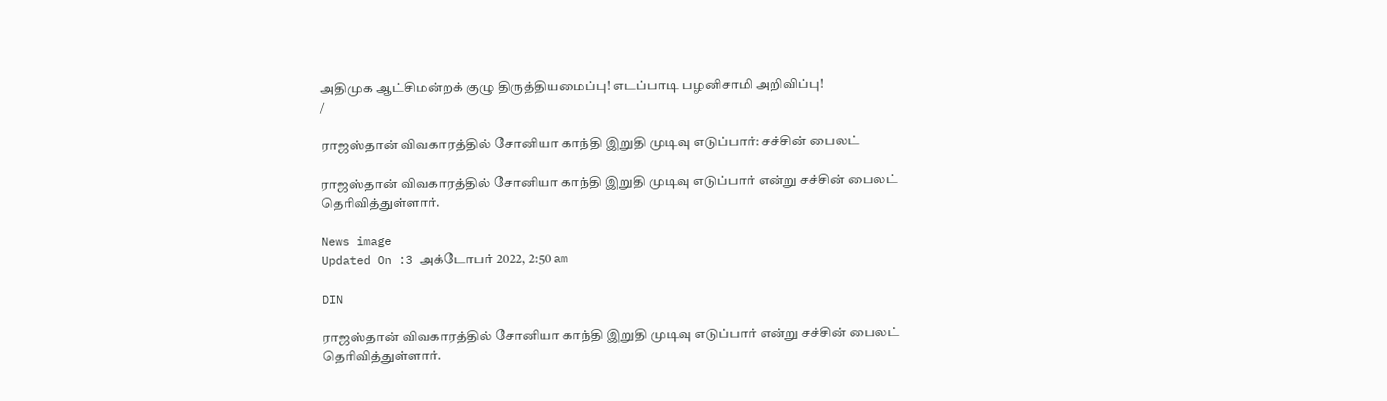அதிமுக ஆட்சிமன்றக் குழு திருத்தியமைப்பு! எடப்பாடி பழனிசாமி அறிவிப்பு!
/

ராஜஸ்தான் விவகாரத்தில் சோனியா காந்தி இறுதி முடிவு எடுப்பார்: சச்சின் பைலட்

ராஜஸ்தான் விவகாரத்தில் சோனியா காந்தி இறுதி முடிவு எடுப்பார் என்று சச்சின் பைலட் தெரிவித்துள்ளார்.

News image
Updated On :3 அக்டோபர் 2022, 2:50 am

DIN

ராஜஸ்தான் விவகாரத்தில் சோனியா காந்தி இறுதி முடிவு எடுப்பார் என்று சச்சின் பைலட் தெரிவித்துள்ளார்.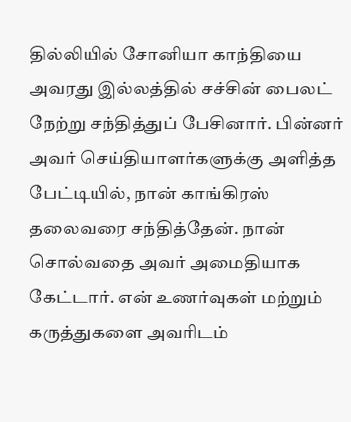தில்லியில் சோனியா காந்தியை அவரது இல்லத்தில் சச்சின் பைலட் நேற்று சந்தித்துப் பேசினார். பின்னர் அவர் செய்தியாளர்களுக்கு அளித்த பேட்டியில், நான் காங்கிரஸ் தலைவரை சந்தித்தேன். நான் சொல்வதை அவர் அமைதியாக கேட்டார். என் உணர்வுகள் மற்றும் கருத்துகளை அவரிடம்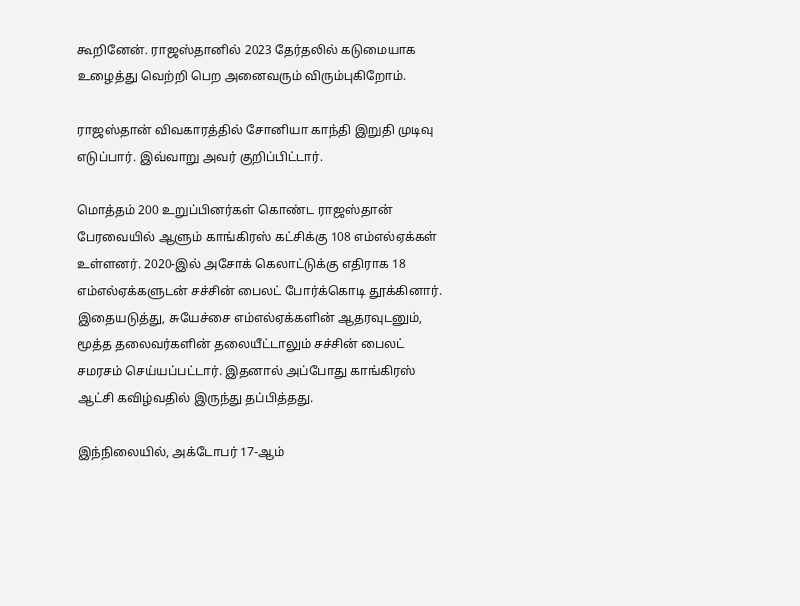கூறினேன். ராஜஸ்தானில் 2023 தேர்தலில் கடுமையாக உழைத்து வெற்றி பெற அனைவரும் விரும்புகிறோம்.

ராஜஸ்தான் விவகாரத்தில் சோனியா காந்தி இறுதி முடிவு எடுப்பார். இவ்வாறு அவர் குறிப்பிட்டார்.

மொத்தம் 200 உறுப்பினர்கள் கொண்ட ராஜஸ்தான் பேரவையில் ஆளும் காங்கிரஸ் கட்சிக்கு 108 எம்எல்ஏக்கள் உள்ளனர். 2020-இல் அசோக் கெலாட்டுக்கு எதிராக 18 எம்எல்ஏக்களுடன் சச்சின் பைலட் போர்க்கொடி தூக்கினார். இதையடுத்து, சுயேச்சை எம்எல்ஏக்களின் ஆதரவுடனும், மூத்த தலைவர்களின் தலையீட்டாலும் சச்சின் பைலட் சமரசம் செய்யப்பட்டார். இதனால் அப்போது காங்கிரஸ் ஆட்சி கவிழ்வதில் இருந்து தப்பித்தது.

இந்நிலையில், அக்டோபர் 17-ஆம்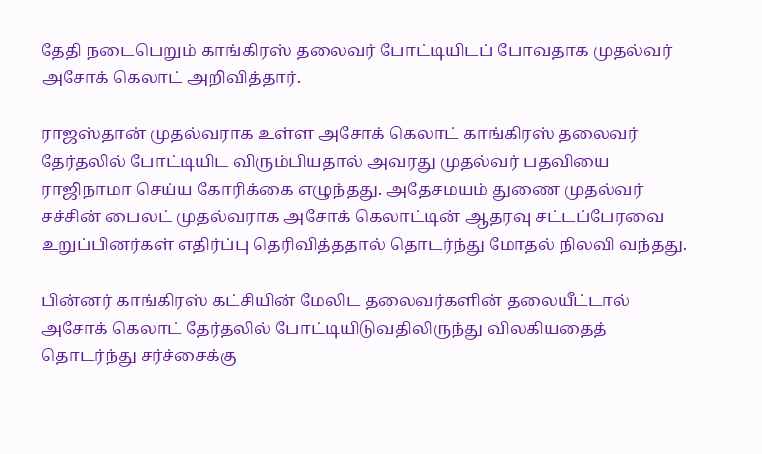தேதி நடைபெறும் காங்கிரஸ் தலைவர் போட்டியிடப் போவதாக முதல்வர் அசோக் கெலாட் அறிவித்தார்.

ராஜஸ்தான் முதல்வராக உள்ள அசோக் கெலாட் காங்கிரஸ் தலைவர் தேர்தலில் போட்டியிட விரும்பியதால் அவரது முதல்வர் பதவியை ராஜிநாமா செய்ய கோரிக்கை எழுந்தது. அதேசமயம் துணை முதல்வர் சச்சின் பைலட் முதல்வராக அசோக் கெலாட்டின் ஆதரவு சட்டப்பேரவை உறுப்பினர்கள் எதிர்ப்பு தெரிவித்ததால் தொடர்ந்து மோதல் நிலவி வந்தது.

பின்னர் காங்கிரஸ் கட்சியின் மேலிட தலைவர்களின் தலையீட்டால்  அசோக் கெலாட் தேர்தலில் போட்டியிடுவதிலிருந்து விலகியதைத் தொடர்ந்து சர்ச்சைக்கு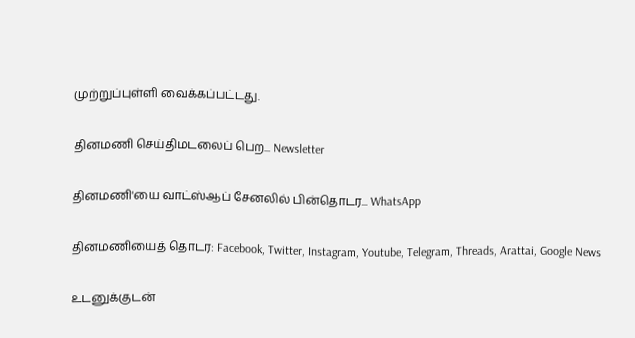முற்றுப்புள்ளி வைக்கப்பட்டது.

தினமணி செய்திமடலைப் பெற... Newsletter

தினமணி'யை வாட்ஸ்ஆப் சேனலில் பின்தொடர... WhatsApp

தினமணியைத் தொடர: Facebook, Twitter, Instagram, Youtube, Telegram, Threads, Arattai, Google News

உடனுக்குடன்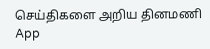செய்திகளை அறிய தினமணி App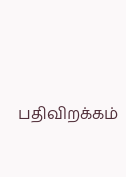பதிவிறக்கம்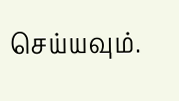செய்யவும்.